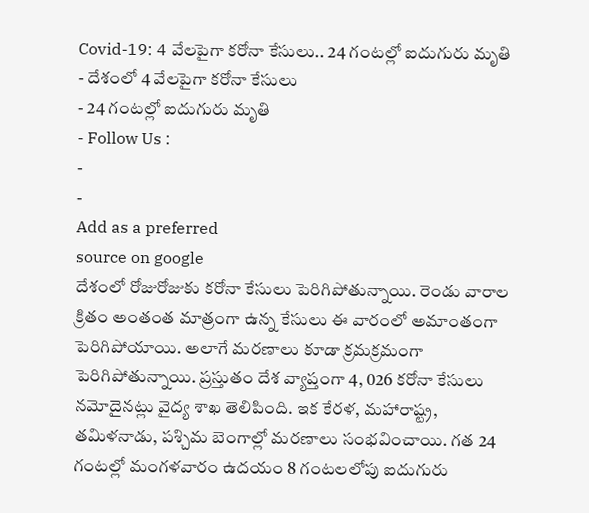Covid-19: 4 వేలపైగా కరోనా కేసులు.. 24 గంటల్లో ఐదుగురు మృతి
- దేశంలో 4 వేలపైగా కరోనా కేసులు
- 24 గంటల్లో ఐదుగురు మృతి
- Follow Us :
-
-
Add as a preferred
source on google
దేశంలో రోజురోజుకు కరోనా కేసులు పెరిగిపోతున్నాయి. రెండు వారాల క్రితం అంతంత మాత్రంగా ఉన్న కేసులు ఈ వారంలో అమాంతంగా పెరిగిపోయాయి. అలాగే మరణాలు కూడా క్రమక్రమంగా పెరిగిపోతున్నాయి. ప్రస్తుతం దేశ వ్యాప్తంగా 4, 026 కరోనా కేసులు నమోదైనట్లు వైద్య శాఖ తెలిపింది. ఇక కేరళ, మహారాష్ట్ర, తమిళనాడు, పశ్చిమ బెంగాల్లో మరణాలు సంభవించాయి. గత 24 గంటల్లో మంగళవారం ఉదయం 8 గంటలలోపు ఐదుగురు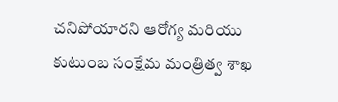చనిపోయారని ఆరోగ్య మరియు కుటుంబ సంక్షేమ మంత్రిత్వ శాఖ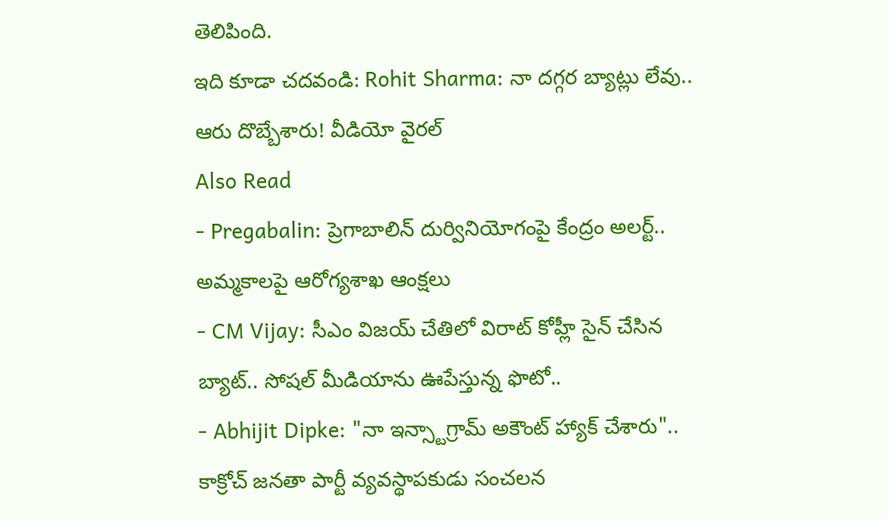తెలిపింది.
ఇది కూడా చదవండి: Rohit Sharma: నా దగ్గర బ్యాట్లు లేవు.. ఆరు దొబ్బేశారు! వీడియో వైరల్
Also Read
- Pregabalin: ప్రెగాబాలిన్ దుర్వినియోగంపై కేంద్రం అలర్ట్.. అమ్మకాలపై ఆరోగ్యశాఖ ఆంక్షలు
- CM Vijay: సీఎం విజయ్ చేతిలో విరాట్ కోహ్లీ సైన్ చేసిన బ్యాట్.. సోషల్ మీడియాను ఊపేస్తున్న ఫొటో..
- Abhijit Dipke: "నా ఇన్స్టాగ్రామ్ అకౌంట్ హ్యాక్ చేశారు".. కాక్రోచ్ జనతా పార్టీ వ్యవస్థాపకుడు సంచలన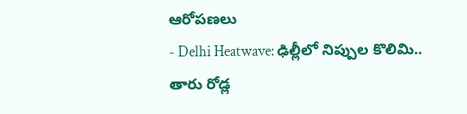ఆరోపణలు
- Delhi Heatwave: ఢిల్లీలో నిప్పుల కొలిమి.. తారు రోడ్ల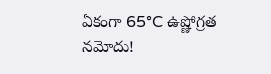ఏకంగా 65°C ఉష్ణోగ్రత నమోదు!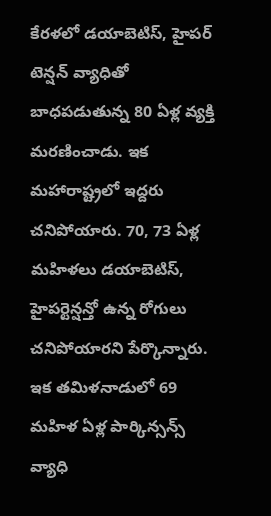కేరళలో డయాబెటిస్, హైపర్ టెన్షన్ వ్యాధితో బాధపడుతున్న 80 ఏళ్ల వ్యక్తి మరణించాడు. ఇక మహారాష్ట్రలో ఇద్దరు చనిపోయారు. 70, 73 ఏళ్ల మహిళలు డయాబెటిస్, హైపర్టెన్షన్తో ఉన్న రోగులు చనిపోయారని పేర్కొన్నారు. ఇక తమిళనాడులో 69 మహిళ ఏళ్ల పార్కిన్సన్స్ వ్యాధి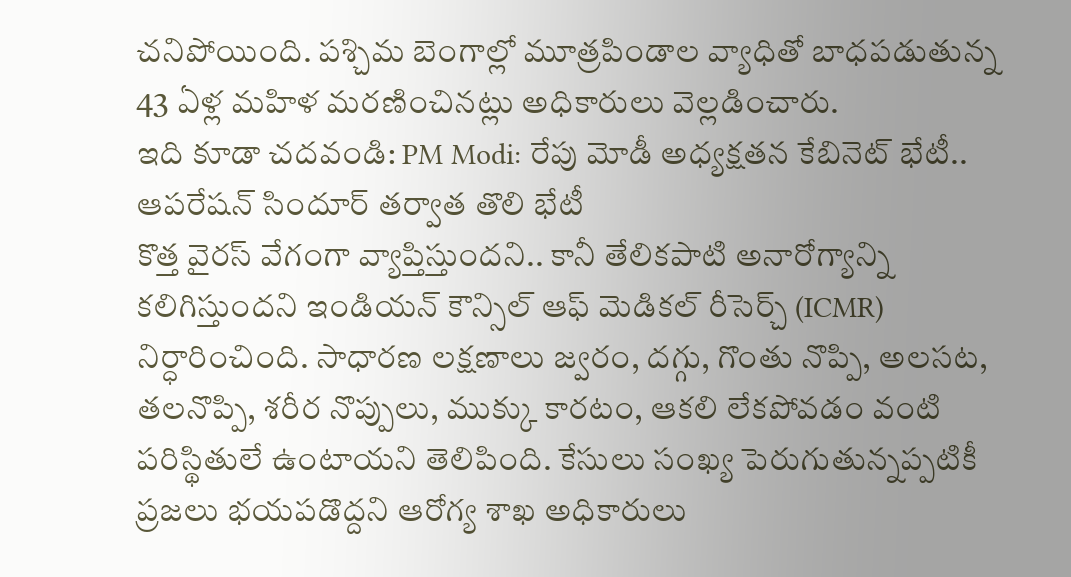చనిపోయింది. పశ్చిమ బెంగాల్లో మూత్రపిండాల వ్యాధితో బాధపడుతున్న 43 ఏళ్ల మహిళ మరణించినట్లు అధికారులు వెల్లడించారు.
ఇది కూడా చదవండి: PM Modi: రేపు మోడీ అధ్యక్షతన కేబినెట్ భేటీ.. ఆపరేషన్ సిందూర్ తర్వాత తొలి భేటీ
కొత్త వైరస్ వేగంగా వ్యాప్తిస్తుందని.. కానీ తేలికపాటి అనారోగ్యాన్ని కలిగిస్తుందని ఇండియన్ కౌన్సిల్ ఆఫ్ మెడికల్ రీసెర్చ్ (ICMR) నిర్ధారించింది. సాధారణ లక్షణాలు జ్వరం, దగ్గు, గొంతు నొప్పి, అలసట, తలనొప్పి, శరీర నొప్పులు, ముక్కు కారటం, ఆకలి లేకపోవడం వంటి పరిస్థితులే ఉంటాయని తెలిపింది. కేసులు సంఖ్య పెరుగుతున్నప్పటికీ ప్రజలు భయపడొద్దని ఆరోగ్య శాఖ అధికారులు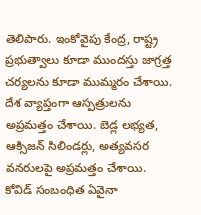తెలిపారు. ఇంకోవైపు కేంద్ర, రాష్ట్ర ప్రభుత్వాలు కూడా ముందస్తు జాగ్రత్త చర్యలను కూడా ముమ్మరం చేశాయి. దేశ వ్యాప్తంగా ఆస్పత్రులను అప్రమత్తం చేశాయి. బెడ్ల లభ్యత, ఆక్సిజన్ సిలిండర్లు, అత్యవసర వనరులపై అప్రమత్తం చేశాయి. కోవిడ్ సంబంధిత ఏవైనా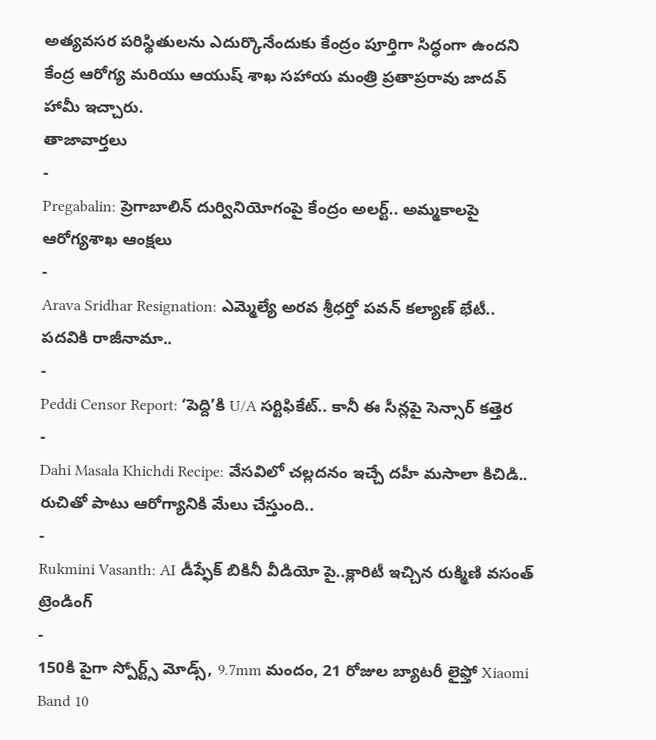అత్యవసర పరిస్థితులను ఎదుర్కొనేందుకు కేంద్రం పూర్తిగా సిద్ధంగా ఉందని కేంద్ర ఆరోగ్య మరియు ఆయుష్ శాఖ సహాయ మంత్రి ప్రతాప్రరావు జాదవ్ హామీ ఇచ్చారు.
తాజావార్తలు
-
Pregabalin: ప్రెగాబాలిన్ దుర్వినియోగంపై కేంద్రం అలర్ట్.. అమ్మకాలపై ఆరోగ్యశాఖ ఆంక్షలు
-
Arava Sridhar Resignation: ఎమ్మెల్యే అరవ శ్రీధర్తో పవన్ కల్యాణ్ భేటీ.. పదవికి రాజీనామా..
-
Peddi Censor Report: ‘పెద్ది’కి U/A సర్టిఫికేట్.. కానీ ఈ సీన్లపై సెన్సార్ కత్తెర
-
Dahi Masala Khichdi Recipe: వేసవిలో చల్లదనం ఇచ్చే దహీ మసాలా కిచిడి.. రుచితో పాటు ఆరోగ్యానికి మేలు చేస్తుంది..
-
Rukmini Vasanth: AI డీప్ఫేక్ బికినీ వీడియో పై..క్లారిటీ ఇచ్చిన రుక్మిణి వసంత్
ట్రెండింగ్
-
150కి పైగా స్పోర్ట్స్ మోడ్స్, 9.7mm మందం, 21 రోజుల బ్యాటరీ లైఫ్తో Xiaomi Band 10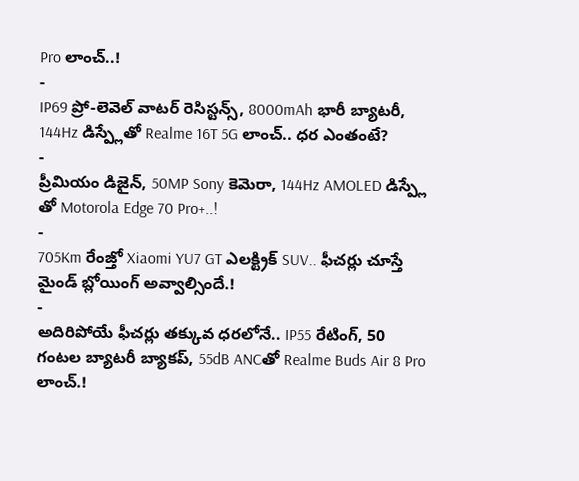Pro లాంచ్..!
-
IP69 ప్రో-లెవెల్ వాటర్ రెసిస్టన్స్, 8000mAh భారీ బ్యాటరీ, 144Hz డిస్ప్లేతో Realme 16T 5G లాంచ్.. ధర ఎంతంటే?
-
ప్రీమియం డిజైన్, 50MP Sony కెమెరా, 144Hz AMOLED డిస్ప్లే తో Motorola Edge 70 Pro+..!
-
705Km రేంజ్తో Xiaomi YU7 GT ఎలక్ట్రిక్ SUV.. ఫీచర్లు చూస్తే మైండ్ బ్లోయింగ్ అవ్వాల్సిందే.!
-
అదిరిపోయే ఫీచర్లు తక్కువ ధరలోనే.. IP55 రేటింగ్, 50 గంటల బ్యాటరీ బ్యాకప్, 55dB ANCతో Realme Buds Air 8 Pro లాంచ్.!